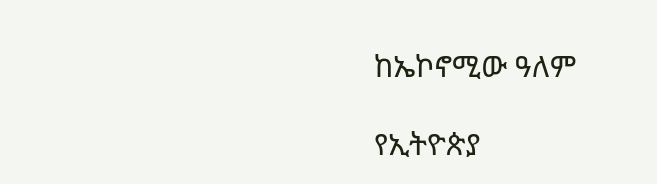ከኤኮኖሚው ዓለም

የኢትዮጵያ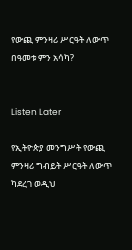የውጪ ምንዛሪ ሥርዓት ለውጥ በዓመቱ ምን አሳካ?


Listen Later

የኢትዮጵያ መንግሥት የውጪ ምንዛሪ ግብይት ሥርዓት ለውጥ ካደረገ ወዲህ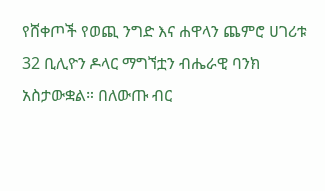የሸቀጦች የወጪ ንግድ እና ሐዋላን ጨምሮ ሀገሪቱ 32 ቢሊዮን ዶላር ማግኘቷን ብሔራዊ ባንክ አስታውቋል። በለውጡ ብር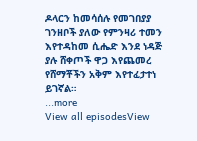ዶላርን ከመሳሰሉ የመገበያያ ገንዘቦች ያለው የምንዛሪ ተመን እየተዳከመ ሲሔድ እንደ ነዳጅ ያሉ ሸቀጦች ዋጋ እየጨመረ የሸማቾችን አቅም እየተፈታተነ ይገኛል።
...more
View all episodesView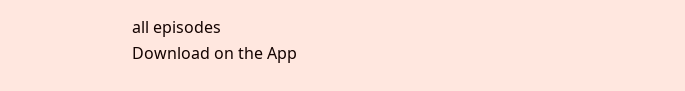all episodes
Download on the App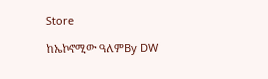Store

ከኤኮኖሚው ዓለምBy DW